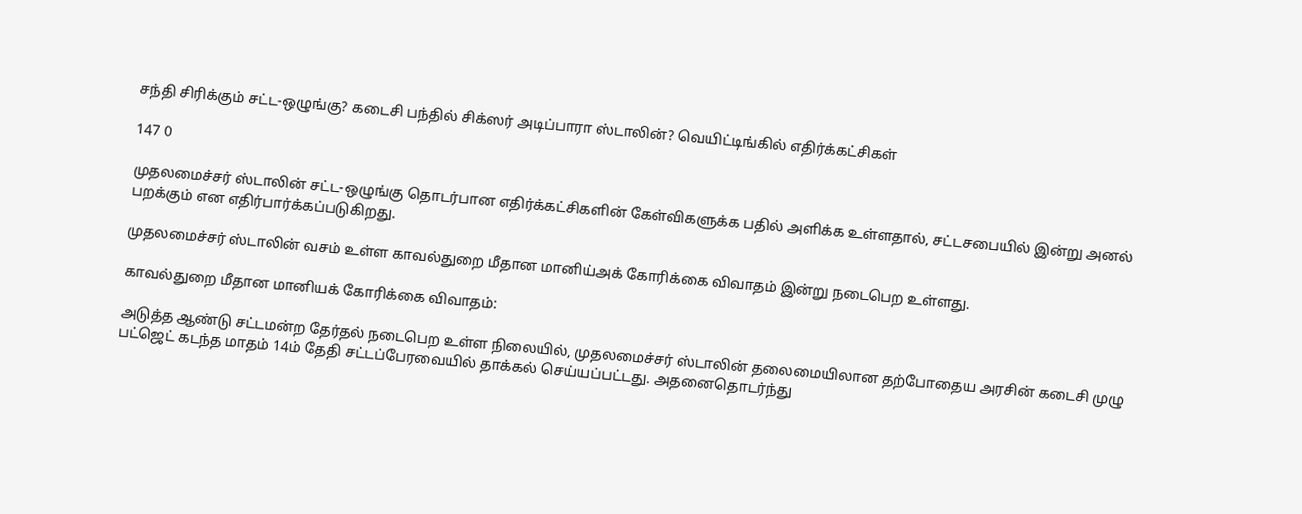சந்தி சிரிக்கும் சட்ட-ஒழுங்கு? கடைசி பந்தில் சிக்ஸர் அடிப்பாரா ஸ்டாலின்? வெயிட்டிங்கில் எதிர்க்கட்சிகள்

147 0

முதலமைச்சர் ஸ்டாலின் சட்ட-ஒழுங்கு தொடர்பான எதிர்க்கட்சிகளின் கேள்விகளுக்க பதில் அளிக்க உள்ளதால், சட்டசபையில் இன்று அனல் பறக்கும் என எதிர்பார்க்கப்படுகிறது.

முதலமைச்சர் ஸ்டாலின் வசம் உள்ள காவல்துறை மீதான மானிய்அக் கோரிக்கை விவாதம் இன்று நடைபெற உள்ளது.

காவல்துறை மீதான மானியக் கோரிக்கை விவாதம்:

அடுத்த ஆண்டு சட்டமன்ற தேர்தல் நடைபெற உள்ள நிலையில், முதலமைச்சர் ஸ்டாலின் தலைமையிலான தற்போதைய அரசின் கடைசி முழு பட்ஜெட் கடந்த மாதம் 14ம் தேதி சட்டப்பேரவையில் தாக்கல் செய்யப்பட்டது. அதனைதொடர்ந்து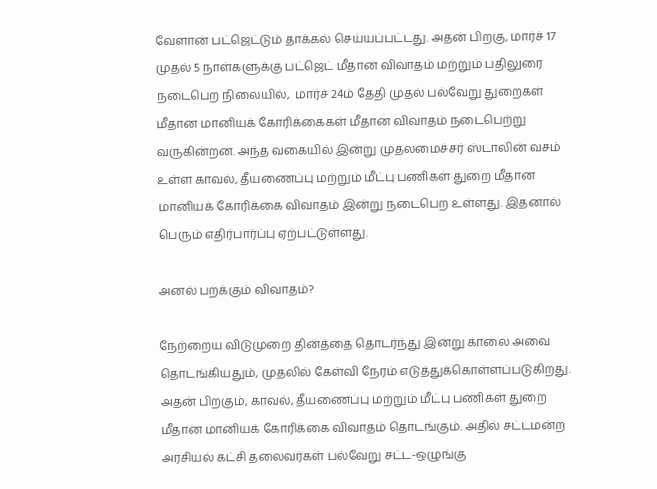வேளான் பட்ஜெட்டும் தாக்கல் செய்யப்பட்டது. அதன் பிறகு, மார்ச் 17 முதல் 5 நாள்களுக்கு பட்ஜெட் மீதான விவாதம் மற்றும் பதிலுரை நடைபெற நிலையில்,  மார்ச் 24ம் தேதி முதல் பல்வேறு துறைகள் மீதான மானியக் கோரிக்கைகள் மீதான விவாதம் நடைபெற்று வருகின்றன. அந்த வகையில் இன்று முதலமைச்சர் ஸ்டாலின் வசம் உள்ள காவல், தீயணைப்பு மற்றும் மீட்பு பணிகள் துறை மீதான மானியக் கோரிக்கை விவாதம் இன்று நடைபெற உள்ளது. இதனால் பெரும் எதிர்பார்ப்பு ஏற்பட்டுள்ளது.

அனல் பறக்கும் விவாதம்?

நேற்றைய விடுமுறை தினத்தை தொடர்ந்து இன்று காலை அவை தொடங்கியதும், முதலில் கேள்வி நேரம் எடுத்துக்கொள்ளப்படுகிறது. அதன் பிறகும், காவல், தீயணைப்பு மற்றும் மீட்பு பணிகள் துறை மீதான மானியக் கோரிக்கை விவாதம் தொடங்கும். அதில் சட்டமன்ற அரசியல் கட்சி தலைவர்கள் பல்வேறு சட்ட-ஒழுங்கு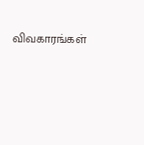விவகாரங்கள்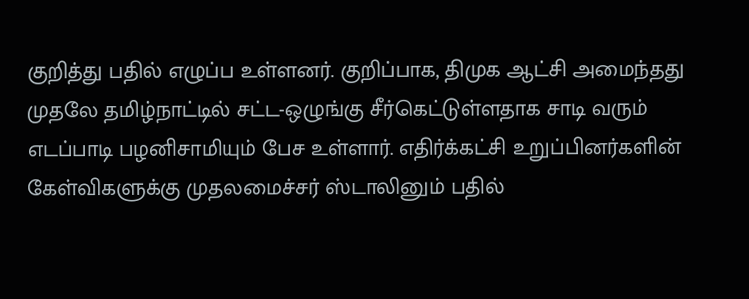குறித்து பதில் எழுப்ப உள்ளனர். குறிப்பாக, திமுக ஆட்சி அமைந்தது முதலே தமிழ்நாட்டில் சட்ட-ஒழுங்கு சீர்கெட்டுள்ளதாக சாடி வரும் எடப்பாடி பழனிசாமியும் பேச உள்ளார். எதிர்க்கட்சி உறுப்பினர்களின் கேள்விகளுக்கு முதலமைச்சர் ஸ்டாலினும் பதில்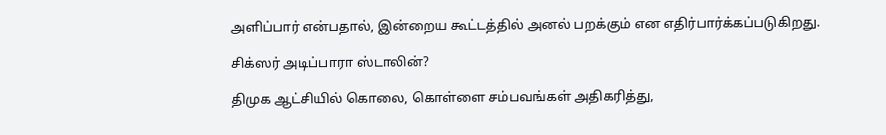அளிப்பார் என்பதால், இன்றைய கூட்டத்தில் அனல் பறக்கும் என எதிர்பார்க்கப்படுகிறது.

சிக்ஸர் அடிப்பாரா ஸ்டாலின்?

திமுக ஆட்சியில் கொலை, கொள்ளை சம்பவங்கள் அதிகரித்து,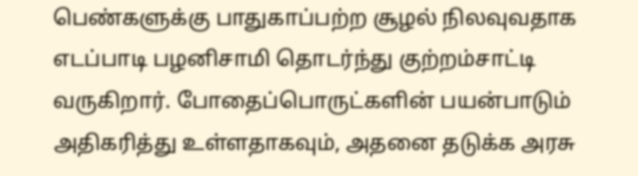பெண்களுக்கு பாதுகாப்பற்ற சூழல் நிலவுவதாக எடப்பாடி பழனிசாமி தொடர்ந்து குற்றம்சாட்டி வருகிறார். போதைப்பொருட்களின் பயன்பாடும் அதிகரித்து உள்ளதாகவும், அதனை தடுக்க அரசு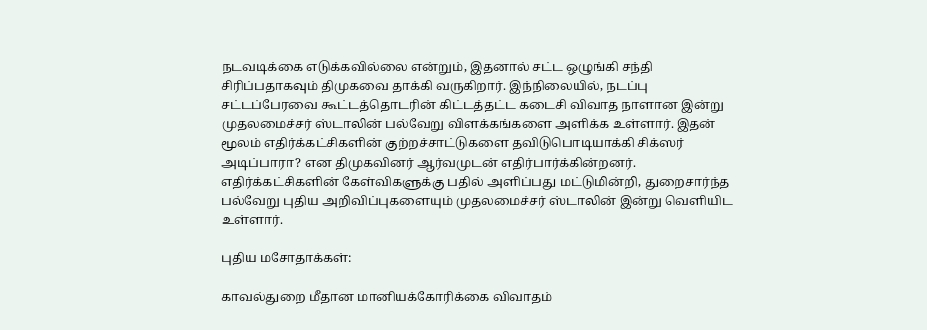நடவடிக்கை எடுக்கவில்லை என்றும், இதனால் சட்ட ஒழுங்கி சந்தி சிரிப்பதாகவும் திமுகவை தாக்கி வருகிறார். இந்நிலையில், நடப்பு சட்டப்பேரவை கூட்டத்தொடரின் கிட்டத்தட்ட கடைசி விவாத நாளான இன்று முதலமைச்சர் ஸ்டாலின் பல்வேறு விளக்கங்களை அளிக்க உள்ளார். இதன் மூலம் எதிர்க்கட்சிகளின் குற்றச்சாட்டுகளை தவிடுபொடியாக்கி சிக்ஸர் அடிப்பாரா? என திமுகவினர் ஆர்வமுடன் எதிர்பார்க்கின்றனர். எதிர்க்கட்சிகளின் கேள்விகளுக்கு பதில் அளிப்பது மட்டுமின்றி, துறைசார்ந்த பல்வேறு புதிய அறிவிப்புகளையும் முதலமைச்சர் ஸ்டாலின் இன்று வெளியிட உள்ளார்.

புதிய மசோதாக்கள்:

காவல்துறை மீதான மானியக்கோரிக்கை விவாதம்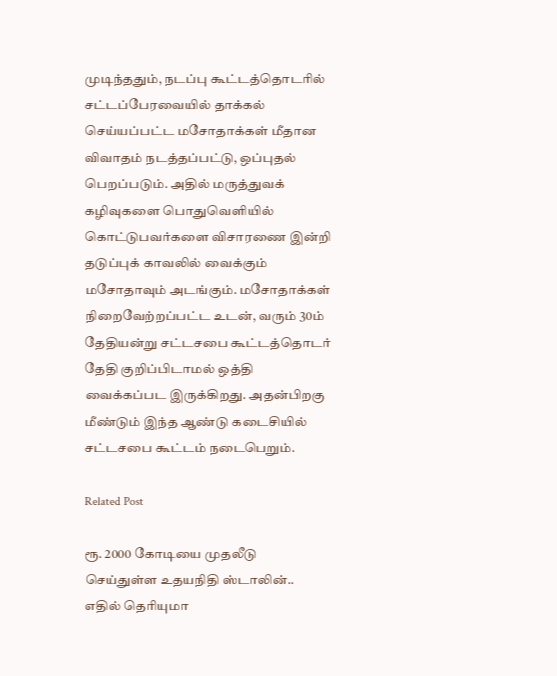முடிந்ததும், நடப்பு கூட்டத்தொடரில் சட்டப்பேரவையில் தாக்கல் செய்யப்பட்ட மசோதாக்கள் மீதான விவாதம் நடத்தப்பட்டு, ஒப்புதல் பெறப்படும். அதில் மருத்துவக் கழிவுகளை பொதுவெளியில் கொட்டுபவர்களை விசாரணை இன்றி தடுப்புக் காவலில் வைக்கும் மசோதாவும் அடங்கும். மசோதாக்கள் நிறைவேற்றப்பட்ட உடன், வரும் 30ம் தேதியன்று சட்டசபை கூட்டத்தொடர் தேதி குறிப்பிடாமல் ஒத்தி வைக்கப்பட இருக்கிறது. அதன்பிறகு மீண்டும் இந்த ஆண்டு கடைசியில் சட்டசபை கூட்டம் நடைபெறும்.

Related Post

ரூ. 2000 கோடியை முதலீடு செய்துள்ள உதயநிதி ஸ்டாலின்.. எதில் தெரியுமா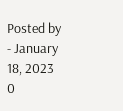Posted by - January 18, 2023 0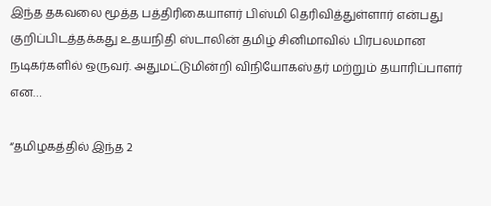இந்த தகவலை மூத்த பத்திரிகையாளர் பிஸ்மி தெரிவித்துள்ளார் என்பது குறிப்பிடத்தக்கது உதயநிதி ஸ்டாலின் தமிழ் சினிமாவில் பிரபலமான நடிகர்களில் ஒருவர். அதுமட்டுமின்றி விநியோகஸ்தர் மற்றும் தயாரிப்பாளர் என…

“தமிழகத்தில் இந்த 2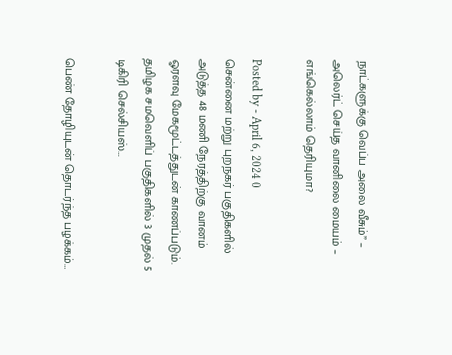நாட்களுக்கு வெப்ப அலை வீசும்” – அலெர்ட் செய்த வானிலை மையம் – எங்கெல்லாம் தெரியுமா?

Posted by - April 6, 2024 0
சென்னை மற்று புறநகர் பகுதிகளில் அடுத்த 48 மணி நேரத்திற்கு வானம் ஓரளவு மேகமூட்டத்துடன் காணப்படும். தமிழக சமவெளிப் பகுதிகளில் 3 முதல் 5 டிகிரி செல்சியஸ்…

பெண் தோழியுடன் தொடர்ந்த பழக்கம்…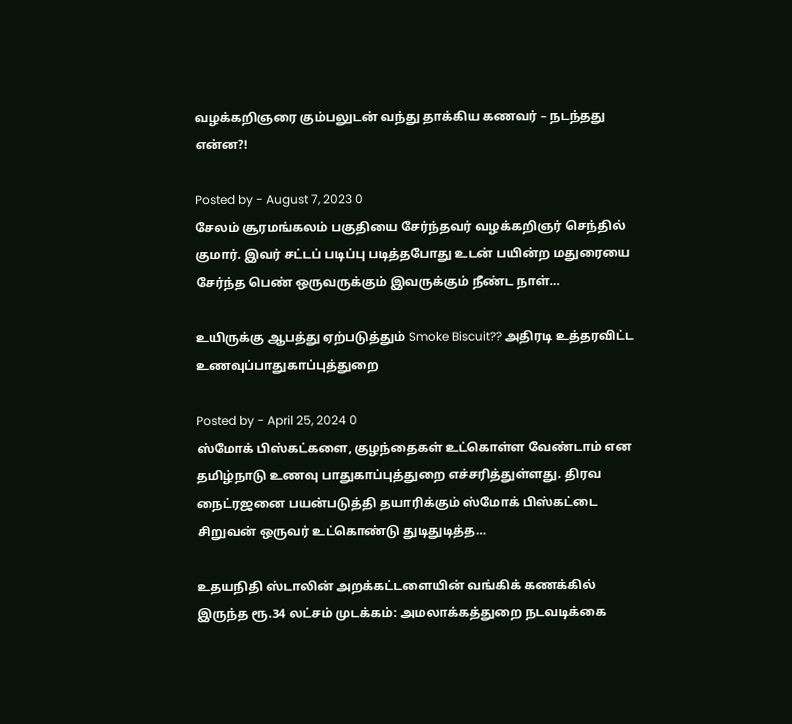வழக்கறிஞரை கும்பலுடன் வந்து தாக்கிய கணவர் – நடந்தது என்ன?!

Posted by - August 7, 2023 0
சேலம் சூரமங்கலம் பகுதியை சேர்ந்தவர் வழக்கறிஞர் செந்தில் குமார். இவர் சட்டப் படிப்பு படித்தபோது உடன் பயின்ற மதுரையை சேர்ந்த பெண் ஒருவருக்கும் இவருக்கும் நீண்ட நாள்…

உயிருக்கு ஆபத்து ஏற்படுத்தும் Smoke Biscuit?? அதிரடி உத்தரவிட்ட உணவுப்பாதுகாப்புத்துறை

Posted by - April 25, 2024 0
ஸ்மோக் பிஸ்கட்களை, குழந்தைகள் உட்கொள்ள வேண்டாம் என தமிழ்நாடு உணவு பாதுகாப்புத்துறை எச்சரித்துள்ளது. திரவ நைட்ரஜனை பயன்படுத்தி தயாரிக்கும் ஸ்மோக் பிஸ்கட்டை சிறுவன் ஒருவர் உட்கொண்டு துடிதுடித்த…

உதயநிதி ஸ்டாலின் அறக்கட்டளையின் வங்கிக் கணக்கில் இருந்த ரூ.34 லட்சம் முடக்கம்: அமலாக்கத்துறை நடவடிக்கை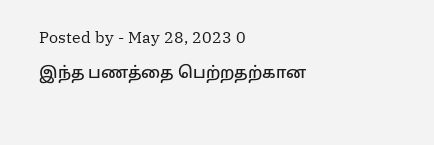Posted by - May 28, 2023 0
இந்த பணத்தை பெற்றதற்கான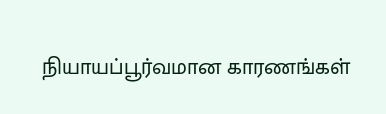நியாயப்பூர்வமான காரணங்கள்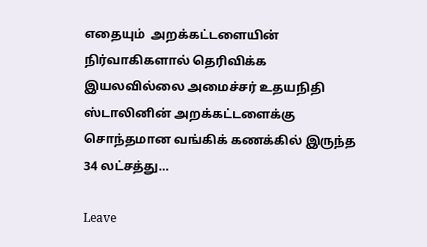எதையும்  அறக்கட்டளையின் நிர்வாகிகளால் தெரிவிக்க இயலவில்லை அமைச்சர் உதயநிதி ஸ்டாலினின் அறக்கட்டளைக்கு சொந்தமான வங்கிக் கணக்கில் இருந்த 34 லட்சத்து…

Leave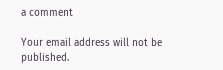a comment

Your email address will not be published.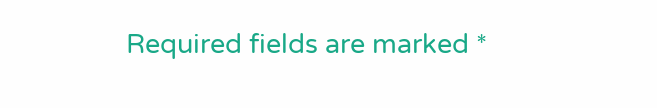Required fields are marked *